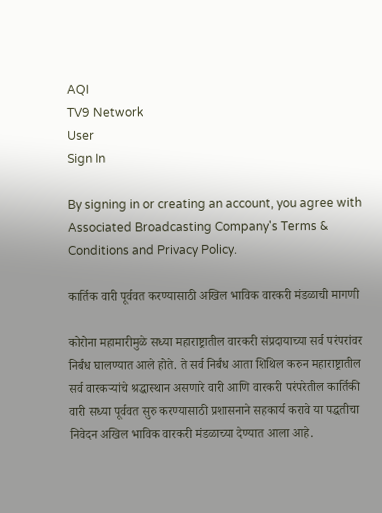AQI
TV9 Network
User
Sign In

By signing in or creating an account, you agree with Associated Broadcasting Company's Terms & Conditions and Privacy Policy.

कार्तिक वारी पूर्ववत करण्यासाठी अखिल भाविक वारकरी मंडळाची मागणी

कोरोना महामारीमुळे सध्या महाराष्ट्रातील वारकरी संप्रदायाच्या सर्व परंपरांवर निर्बंध घालण्यात आले होते. ते सर्व निर्बंध आता शिथिल करुन महाराष्ट्रातील सर्व वारकऱ्यांचे श्रद्धास्थान असणारे वारी आणि वारकरी परंपरेतील कार्तिकी वारी सध्या पूर्ववत सुरु करण्यासाठी प्रशासनाने सहकार्य करावे या पद्धतीचा निवेदन अखिल भाविक वारकरी मंडळाच्या देण्यात आला आहे.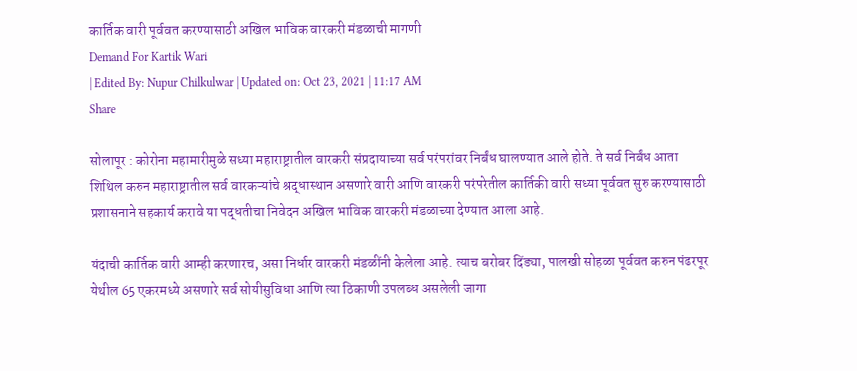कार्तिक वारी पूर्ववत करण्यासाठी अखिल भाविक वारकरी मंडळाची मागणी
Demand For Kartik Wari
| Edited By: Nupur Chilkulwar | Updated on: Oct 23, 2021 | 11:17 AM
Share

सोलापूर : कोरोना महामारीमुळे सध्या महाराष्ट्रातील वारकरी संप्रदायाच्या सर्व परंपरांवर निर्बंध घालण्यात आले होते. ते सर्व निर्बंध आता शिथिल करुन महाराष्ट्रातील सर्व वारकऱ्यांचे श्रद्धास्थान असणारे वारी आणि वारकरी परंपरेतील कार्तिकी वारी सध्या पूर्ववत सुरु करण्यासाठी प्रशासनाने सहकार्य करावे या पद्धतीचा निवेदन अखिल भाविक वारकरी मंडळाच्या देण्यात आला आहे.

यंदाची कार्तिक वारी आम्ही करणारच, असा निर्धार वारकरी मंडळींनी केलेला आहे. त्याच बरोबर दिंड्या, पालखी सोहळा पूर्ववत करुन पंढरपूर येथील 65 एकरमध्ये असणारे सर्व सोयीसुविधा आणि त्या ठिकाणी उपलब्ध असलेली जागा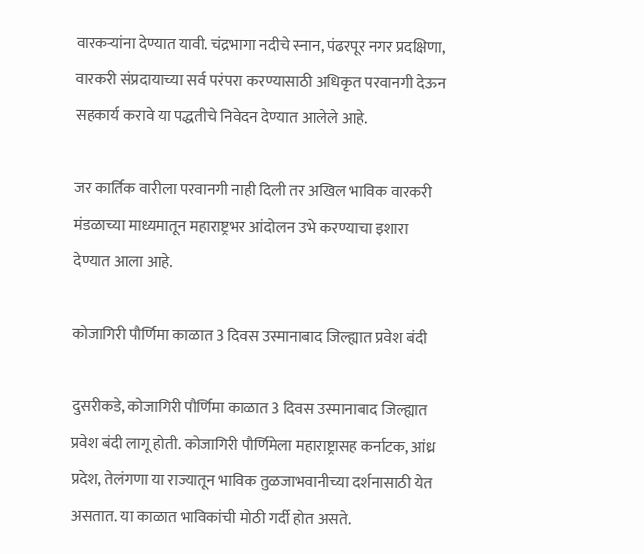वारकऱ्यांना देण्यात यावी. चंद्रभागा नदीचे स्नान, पंढरपूर नगर प्रदक्षिणा, वारकरी संप्रदायाच्या सर्व परंपरा करण्यासाठी अधिकृत परवानगी देऊन सहकार्य करावे या पद्धतीचे निवेदन देण्यात आलेले आहे.

जर कार्तिक वारीला परवानगी नाही दिली तर अखिल भाविक वारकरी मंडळाच्या माध्यमातून महाराष्ट्रभर आंदोलन उभे करण्याचा इशारा देण्यात आला आहे.

कोजागिरी पौर्णिमा काळात 3 दिवस उस्मानाबाद जिल्ह्यात प्रवेश बंदी

दुसरीकडे, कोजागिरी पौर्णिमा काळात 3 दिवस उस्मानाबाद जिल्ह्यात प्रवेश बंदी लागू होती. कोजागिरी पौर्णिमेला महाराष्ट्रासह कर्नाटक, आंध्र प्रदेश, तेलंगणा या राज्यातून भाविक तुळजाभवानीच्या दर्शनासाठी येत असतात. या काळात भाविकांची मोठी गर्दी होत असते.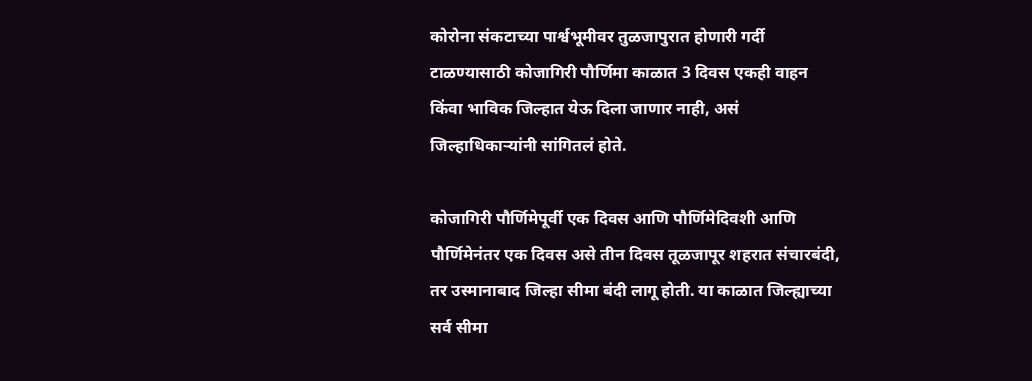कोरोना संकटाच्या पार्श्वभूमीवर तुळजापुरात होणारी गर्दी टाळण्यासाठी कोजागिरी पौर्णिमा काळात 3 दिवस एकही वाहन किंवा भाविक जिल्हात येऊ दिला जाणार नाही, असं जिल्हाधिकाऱ्यांनी सांगितलं होते.

कोजागिरी पौर्णिमेपूर्वी एक दिवस आणि पौर्णिमेदिवशी आणि पौर्णिमेनंतर एक दिवस असे तीन दिवस तूळजापूर शहरात संचारबंदी, तर उस्मानाबाद जिल्हा सीमा बंदी लागू होती. या काळात जिल्ह्याच्या सर्व सीमा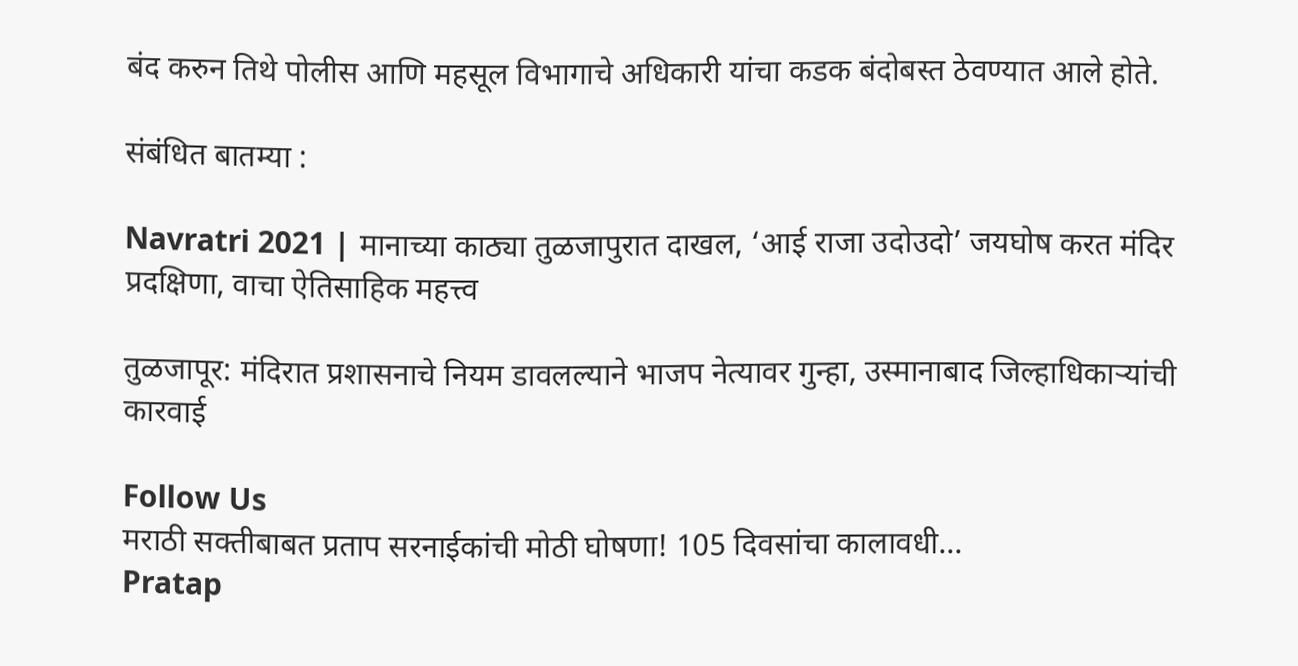बंद करुन तिथे पोलीस आणि महसूल विभागाचे अधिकारी यांचा कडक बंदोबस्त ठेवण्यात आले होते.

संबंधित बातम्या :

Navratri 2021 | मानाच्या काठ्या तुळजापुरात दाखल, ‘आई राजा उदोउदो’ जयघोष करत मंदिर प्रदक्षिणा, वाचा ऐतिसाहिक महत्त्व

तुळजापूर: मंदिरात प्रशासनाचे नियम डावलल्याने भाजप नेत्यावर गुन्हा, उस्मानाबाद जिल्हाधिकाऱ्यांची कारवाई

Follow Us
मराठी सक्तीबाबत प्रताप सरनाईकांची मोठी घोषणा! 105 दिवसांचा कालावधी...
Pratap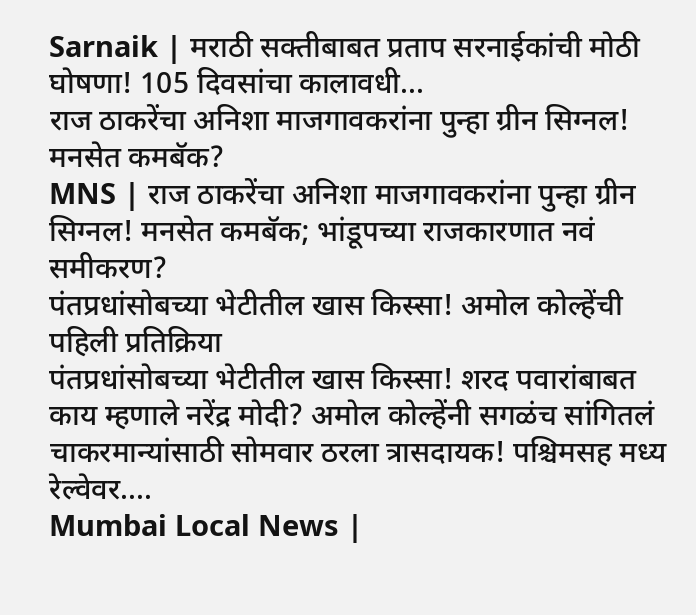Sarnaik | मराठी सक्तीबाबत प्रताप सरनाईकांची मोठी घोषणा! 105 दिवसांचा कालावधी...
राज ठाकरेंचा अनिशा माजगावकरांना पुन्हा ग्रीन सिग्नल! मनसेत कमबॅक?
MNS | राज ठाकरेंचा अनिशा माजगावकरांना पुन्हा ग्रीन सिग्नल! मनसेत कमबॅक; भांडूपच्या राजकारणात नवं समीकरण?
पंतप्रधांसोबच्या भेटीतील खास किस्सा! अमोल कोल्हेंची पहिली प्रतिक्रिया
पंतप्रधांसोबच्या भेटीतील खास किस्सा! शरद पवारांबाबत काय म्हणाले नरेंद्र मोदी? अमोल कोल्हेंनी सगळंच सांगितलं
चाकरमान्यांसाठी सोमवार ठरला त्रासदायक! पश्चिमसह मध्य रेल्वेवर....
Mumbai Local News |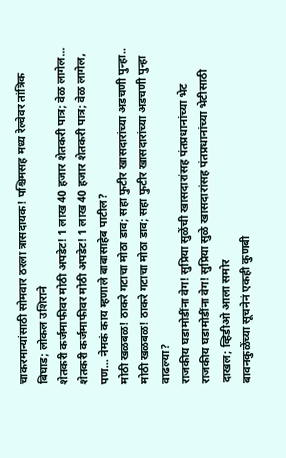चाकरमान्यांसाठी सोमवार ठरला त्रासदायक! पश्चिमसह मध्य रेल्वेवर तांत्रिक बिघाड; लोकल उशिराने
शेतकरी कर्जमाफीवर मोठी अपडेट! 1 लाख 40 हजार शेतकरी पात्र; वेळ लागेल...
शेतकरी कर्जमाफीवर मोठी अपडेट! 1 लाख 40 हजार शेतकरी पात्र; वेळ लागेल, पण... नेमकं काय म्हणाले बाबासाहेब पाटील?
मोठी खळबळ! ठाकरे गटाचा मोठा डाव; सहा फुटीर खासदारांच्या अडचणी पुन्हा..
मोठी खळबळ! ठाकरे गटाचा मोठा डाव; सहा फुटीर खासदारांच्या अडचणी पुन्हा वाढल्या?
राजकीय घडामोडींना वेग! सुप्रिया सुळेंची खासदारांसह पंतप्रधानांच्या भेट
राजकीय घडामोडींना वेग! सुप्रिया सुळे खासदारांसह पंतप्रधानांच्या भेटीसाठी दाखल; व्हिडीओ आला समोर
बावनकुळेंच्या सूचनेनं एकही कुणबी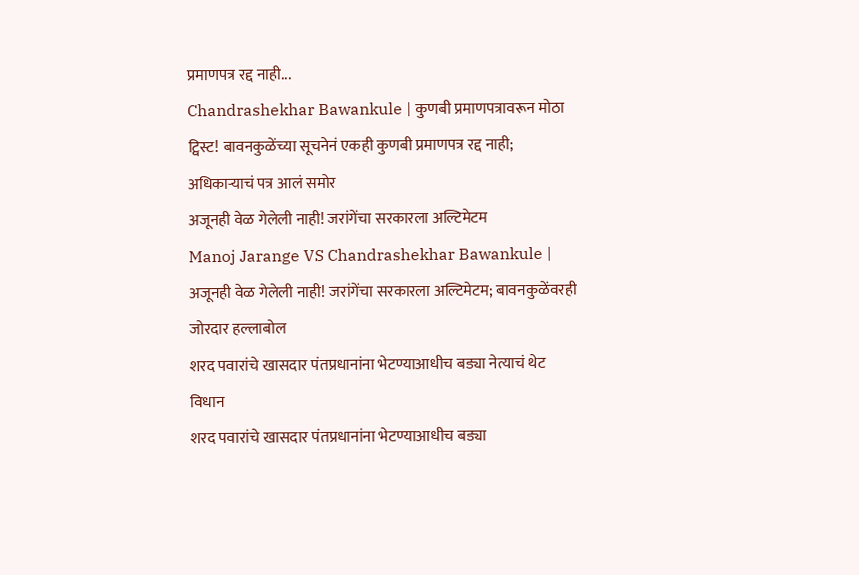प्रमाणपत्र रद्द नाही...
Chandrashekhar Bawankule | कुणबी प्रमाणपत्रावरून मोठा ट्विस्ट! बावनकुळेंच्या सूचनेनं एकही कुणबी प्रमाणपत्र रद्द नाही; अधिकाऱ्याचं पत्र आलं समोर
अजूनही वेळ गेलेली नाही! जरांगेंचा सरकारला अल्टिमेटम
Manoj Jarange VS Chandrashekhar Bawankule | अजूनही वेळ गेलेली नाही! जरांगेंचा सरकारला अल्टिमेटम; बावनकुळेंवरही जोरदार हल्लाबोल
शरद पवारांचे खासदार पंतप्रधानांना भेटण्याआधीच बड्या नेत्याचं थेट विधान
शरद पवारांचे खासदार पंतप्रधानांना भेटण्याआधीच बड्या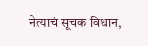नेत्याचं सूचक विधान,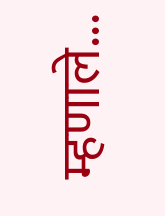म्हणाले...